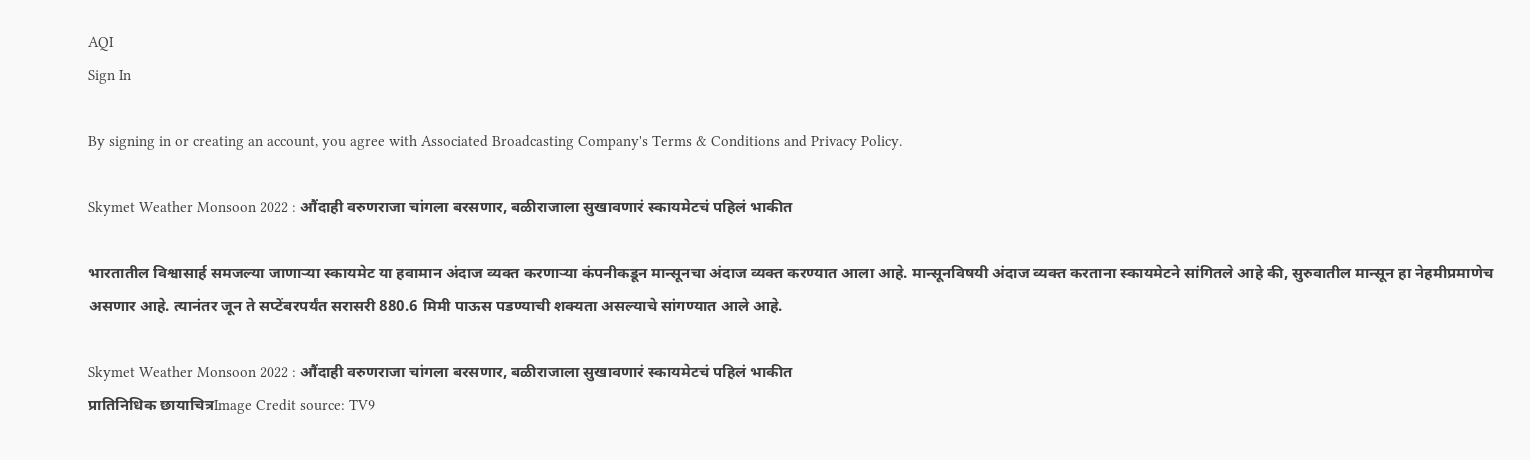AQI
Sign In

By signing in or creating an account, you agree with Associated Broadcasting Company's Terms & Conditions and Privacy Policy.

Skymet Weather Monsoon 2022 : औंदाही वरुणराजा चांगला बरसणार, बळीराजाला सुखावणारं स्कायमेटचं पहिलं भाकीत

भारतातील विश्वासार्ह समजल्या जाणाऱ्या स्कायमेट या हवामान अंदाज व्यक्त करणाऱ्या कंपनीकडून मान्सूनचा अंदाज व्यक्त करण्यात आला आहे. मान्सूनविषयी अंदाज व्यक्त करताना स्कायमेटने सांगितले आहे की, सुरुवातील मान्सून हा नेहमीप्रमाणेच असणार आहे. त्यानंतर जून ते सप्टेंबरपर्यंत सरासरी 880.6 मिमी पाऊस पडण्याची शक्यता असल्याचे सांगण्यात आले आहे.

Skymet Weather Monsoon 2022 : औंदाही वरुणराजा चांगला बरसणार, बळीराजाला सुखावणारं स्कायमेटचं पहिलं भाकीत
प्रातिनिधिक छायाचित्रImage Credit source: TV9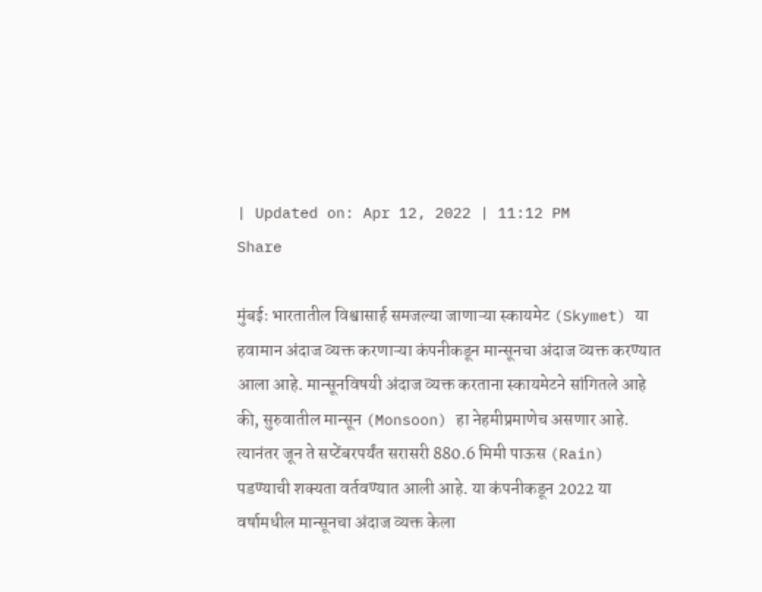| Updated on: Apr 12, 2022 | 11:12 PM
Share

मुंबईः भारतातील विश्वासार्ह समजल्या जाणाऱ्या स्कायमेट (Skymet) या हवामान अंदाज व्यक्त करणाऱ्या कंपनीकडून मान्सूनचा अंदाज व्यक्त करण्यात आला आहे. मान्सूनविषयी अंदाज व्यक्त करताना स्कायमेटने सांगितले आहे की, सुरुवातील मान्सून (Monsoon) हा नेहमीप्रमाणेच असणार आहे. त्यानंतर जून ते सप्टेंबरपर्यंत सरासरी 880.6 मिमी पाऊस (Rain) पडण्याची शक्यता वर्तवण्यात आली आहे. या कंपनीकडून 2022 या वर्षामधील मान्सूनचा अंदाज व्यक्त केला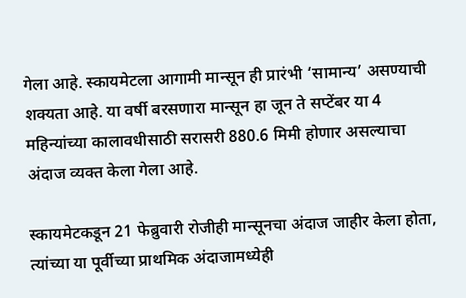गेला आहे. स्कायमेटला आगामी मान्सून ही प्रारंभी ‘सामान्य’ असण्याची शक्यता आहे. या वर्षी बरसणारा मान्सून हा जून ते सप्टेंबर या 4 महिन्यांच्या कालावधीसाठी सरासरी 880.6 मिमी होणार असल्याचा अंदाज व्यक्त केला गेला आहे.

स्कायमेटकडून 21 फेब्रुवारी रोजीही मान्सूनचा अंदाज जाहीर केला होता, त्यांच्या या पूर्वीच्या प्राथमिक अंदाजामध्येही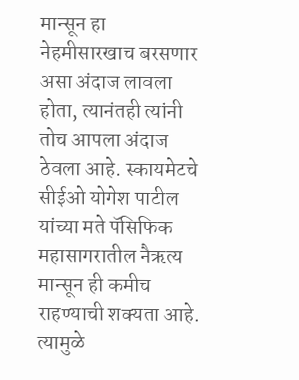मान्सून हा नेहमीसारखाच बरसणार असा अंदाज लावला होता, त्यानंतही त्यांनी तोच आपला अंदाज ठेवला आहे. स्कायमेटचे सीईओ योगेश पाटील यांच्या मते पॅसिफिक महासागरातील नैऋत्य मान्सून ही कमीच राहण्याची शक्यता आहे. त्यामुळे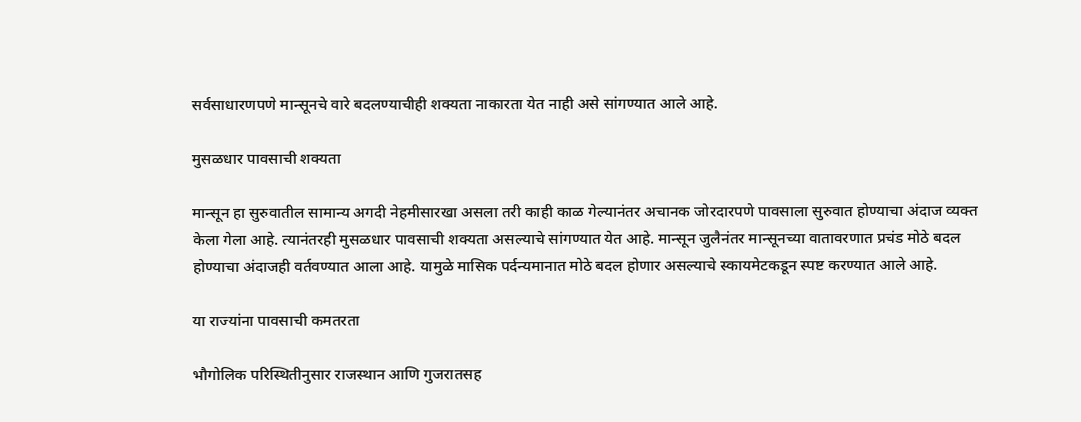सर्वसाधारणपणे मान्सूनचे वारे बदलण्याचीही शक्यता नाकारता येत नाही असे सांगण्यात आले आहे.

मुसळधार पावसाची शक्यता

मान्सून हा सुरुवातील सामान्य अगदी नेहमीसारखा असला तरी काही काळ गेल्यानंतर अचानक जोरदारपणे पावसाला सुरुवात होण्याचा अंदाज व्यक्त केला गेला आहे. त्यानंतरही मुसळधार पावसाची शक्यता असल्याचे सांगण्यात येत आहे. मान्सून जुलैनंतर मान्सूनच्या वातावरणात प्रचंड मोठे बदल होण्याचा अंदाजही वर्तवण्यात आला आहे. यामुळे मासिक पर्दन्यमानात मोठे बदल होणार असल्याचे स्कायमेटकडून स्पष्ट करण्यात आले आहे.

या राज्यांना पावसाची कमतरता

भौगोलिक परिस्थितीनुसार राजस्थान आणि गुजरातसह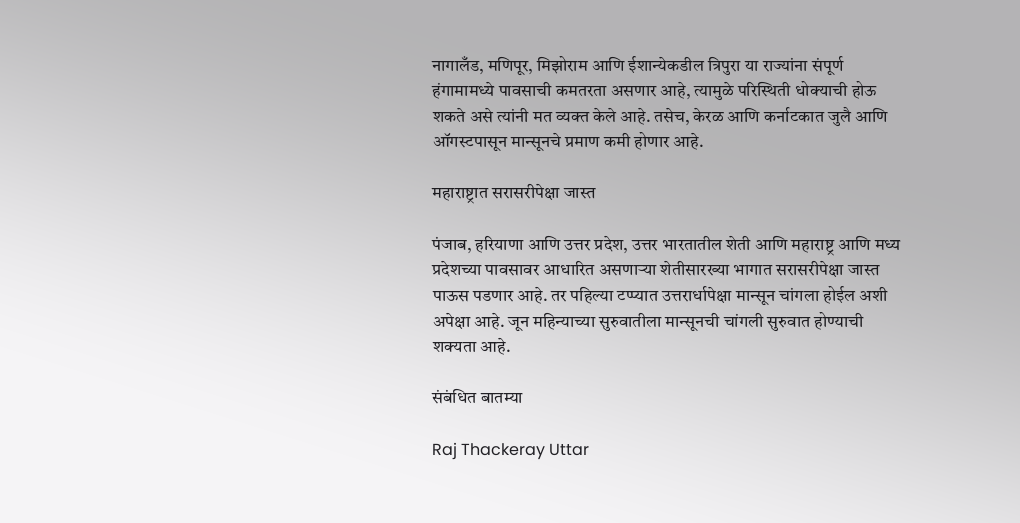नागालँड, मणिपूर, मिझोराम आणि ईशान्येकडील त्रिपुरा या राज्यांना संपूर्ण हंगामामध्ये पावसाची कमतरता असणार आहे, त्यामुळे परिस्थिती धोक्याची होऊ शकते असे त्यांनी मत व्यक्त केले आहे. तसेच, केरळ आणि कर्नाटकात जुलै आणि ऑगस्टपासून मान्सूनचे प्रमाण कमी होणार आहे.

महाराष्ट्रात सरासरीपेक्षा जास्त

पंजाब, हरियाणा आणि उत्तर प्रदेश, उत्तर भारतातील शेती आणि महाराष्ट्र आणि मध्य प्रदेशच्या पावसावर आधारित असणाऱ्या शेतीसारख्या भागात सरासरीपेक्षा जास्त पाऊस पडणार आहे. तर पहिल्या टप्प्यात उत्तरार्धापेक्षा मान्सून चांगला होईल अशी अपेक्षा आहे. जून महिन्याच्या सुरुवातीला मान्सूनची चांगली सुरुवात होण्याची शक्यता आहे.

संबंधित बातम्या

Raj Thackeray Uttar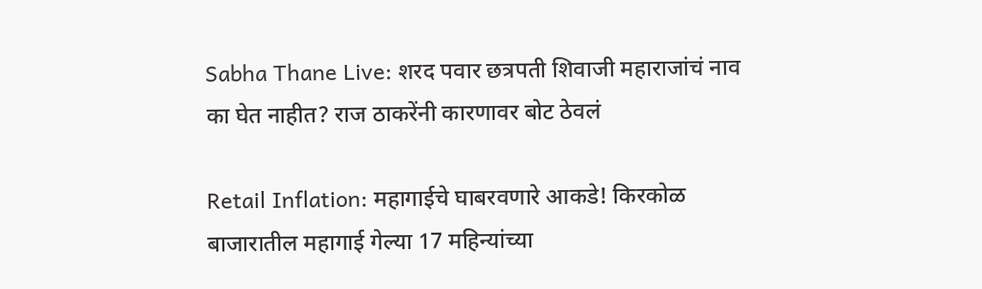Sabha Thane Live: शरद पवार छत्रपती शिवाजी महाराजांचं नाव का घेत नाहीत? राज ठाकरेंनी कारणावर बोट ठेवलं

Retail Inflation: महागाईचे घाबरवणारे आकडे! किरकोळ बाजारातील महागाई गेल्या 17 महिन्यांच्या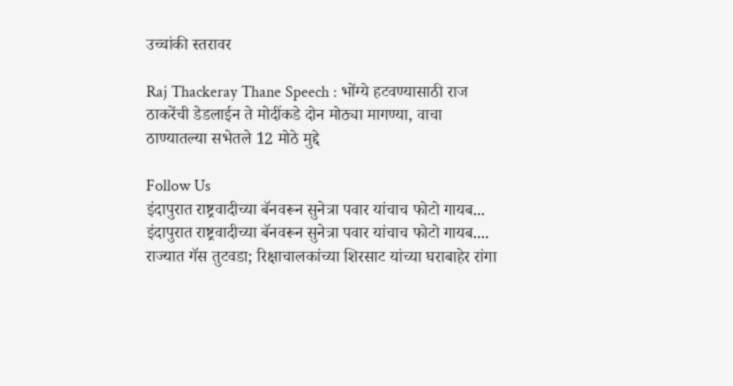उच्चांकी स्तरावर

Raj Thackeray Thane Speech : भोंग्ये हटवण्यासाठी राज ठाकरेंची डेडलाईन ते मोदींकडे दोन मोठ्या मागण्या, वाचा ठाण्यातल्या सभेतले 12 मोठे मुद्दे

Follow Us
इंदापुरात राष्ट्रवादीच्या बॅनवरून सुनेत्रा पवार यांचाच फोटो गायब...
इंदापुरात राष्ट्रवादीच्या बॅनवरून सुनेत्रा पवार यांचाच फोटो गायब....
राज्यात गॅस तुटवडा; रिक्षाचालकांच्या शिरसाट यांच्या घराबाहेर रांगा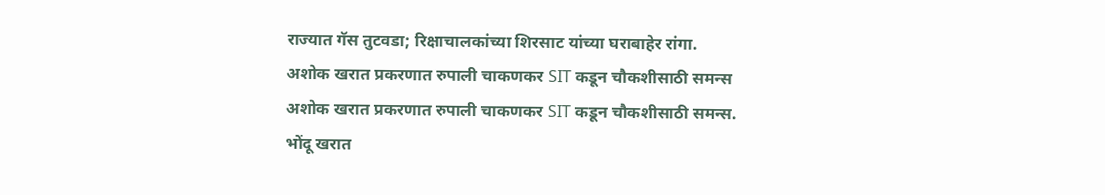राज्यात गॅस तुटवडा; रिक्षाचालकांच्या शिरसाट यांच्या घराबाहेर रांगा.
अशोक खरात प्रकरणात रुपाली चाकणकर SIT कडून चौकशीसाठी समन्स
अशोक खरात प्रकरणात रुपाली चाकणकर SIT कडून चौकशीसाठी समन्स.
भोंदू खरात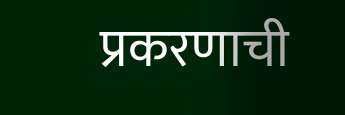प्रकरणाची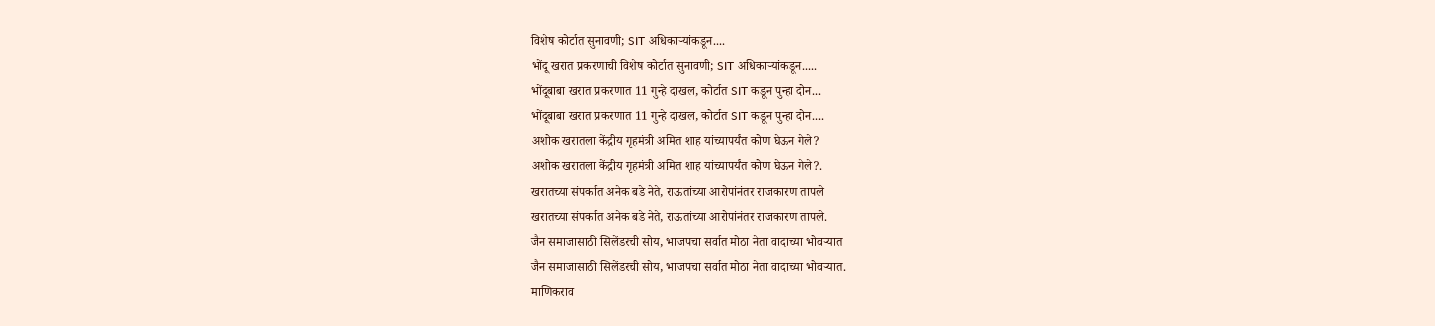विशेष कोर्टात सुनावणी; SIT अधिकाऱ्यांकडून....
भोंदू खरात प्रकरणाची विशेष कोर्टात सुनावणी; SIT अधिकाऱ्यांकडून.....
भोंदूबाबा खरात प्रकरणात 11 गुन्हे दाखल, कोर्टात SIT कडून पुन्हा दोन...
भोंदूबाबा खरात प्रकरणात 11 गुन्हे दाखल, कोर्टात SIT कडून पुन्हा दोन....
अशोक खरातला केंद्रीय गृहमंत्री अमित शाह यांच्यापर्यंत कोण घेऊन गेले?
अशोक खरातला केंद्रीय गृहमंत्री अमित शाह यांच्यापर्यंत कोण घेऊन गेले?.
खरातच्या संपर्कात अनेक बडे नेते, राऊतांच्या आरोपांनंतर राजकारण तापले
खरातच्या संपर्कात अनेक बडे नेते, राऊतांच्या आरोपांनंतर राजकारण तापले.
जैन समाजासाठी सिलेंडरची सोय, भाजपचा सर्वात मोठा नेता वादाच्या भोवऱ्यात
जैन समाजासाठी सिलेंडरची सोय, भाजपचा सर्वात मोठा नेता वादाच्या भोवऱ्यात.
माणिकराव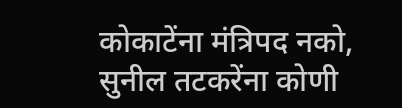कोकाटेंना मंत्रिपद नको, सुनील तटकरेंना कोणी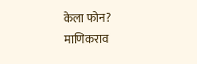केला फोन?
माणिकराव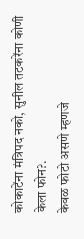कोकाटेंना मंत्रिपद नको, सुनील तटकरेंना कोणी केला फोन?.
केवळ फोटो असणे म्हणजे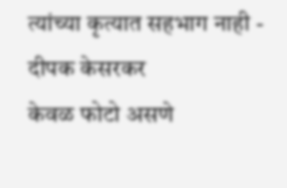त्यांच्या कृत्यात सहभाग नाही - दीपक केसरकर
केवळ फोटो असणे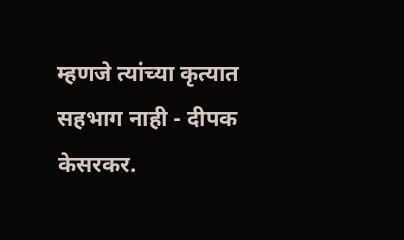म्हणजे त्यांच्या कृत्यात सहभाग नाही - दीपक केसरकर.